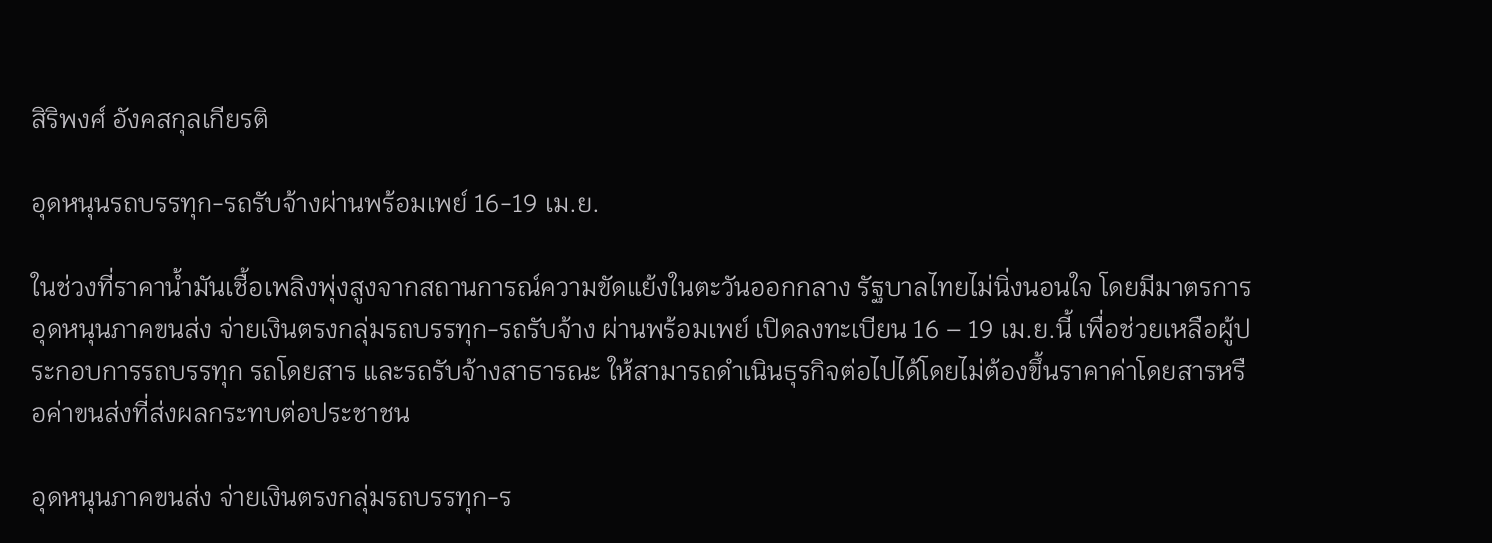สิริพงศ์ อังคสกุลเกียรติ

อุดหนุนรถบรรทุก-รถรับจ้างผ่านพร้อมเพย์ 16-19 เม.ย.

ในช่วงที่ราคาน้ำมันเชื้อเพลิงพุ่งสูงจากสถานการณ์ความขัดแย้งในตะวันออกกลาง รัฐบาลไทยไม่นิ่งนอนใจ โดยมีมาตรการอุดหนุนภาคขนส่ง จ่ายเงินตรงกลุ่มรถบรรทุก-รถรับจ้าง ผ่านพร้อมเพย์ เปิดลงทะเบียน 16 – 19 เม.ย.นี้ เพื่อช่วยเหลือผู้ประกอบการรถบรรทุก รถโดยสาร และรถรับจ้างสาธารณะ ให้สามารถดำเนินธุรกิจต่อไปได้โดยไม่ต้องขึ้นราคาค่าโดยสารหรือค่าขนส่งที่ส่งผลกระทบต่อประชาชน

อุดหนุนภาคขนส่ง จ่ายเงินตรงกลุ่มรถบรรทุก-ร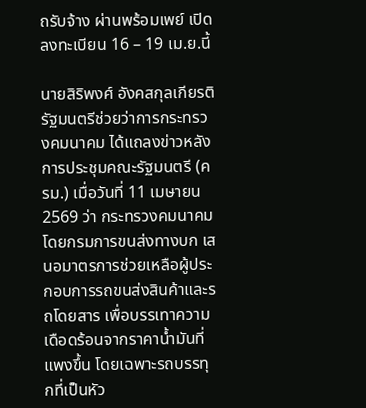ถรับจ้าง ผ่านพร้อมเพย์ เปิดลงทะเบียน 16 – 19 เม.ย.นี้

นายสิริพงศ์ อังคสกุลเกียรติ รัฐมนตรีช่วยว่าการกระทรวงคมนาคม ได้แถลงข่าวหลังการประชุมคณะรัฐมนตรี (ครม.) เมื่อวันที่ 11 เมษายน 2569 ว่า กระทรวงคมนาคมโดยกรมการขนส่งทางบก เสนอมาตรการช่วยเหลือผู้ประกอบการรถขนส่งสินค้าและรถโดยสาร เพื่อบรรเทาความเดือดร้อนจากราคาน้ำมันที่แพงขึ้น โดยเฉพาะรถบรรทุกที่เป็นหัว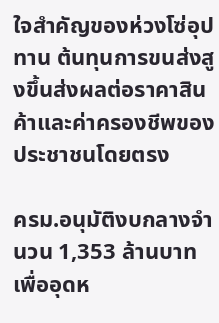ใจสำคัญของห่วงโซ่อุปทาน ต้นทุนการขนส่งสูงขึ้นส่งผลต่อราคาสินค้าและค่าครองชีพของประชาชนโดยตรง

ครม.อนุมัติงบกลางจำนวน 1,353 ล้านบาท เพื่ออุดห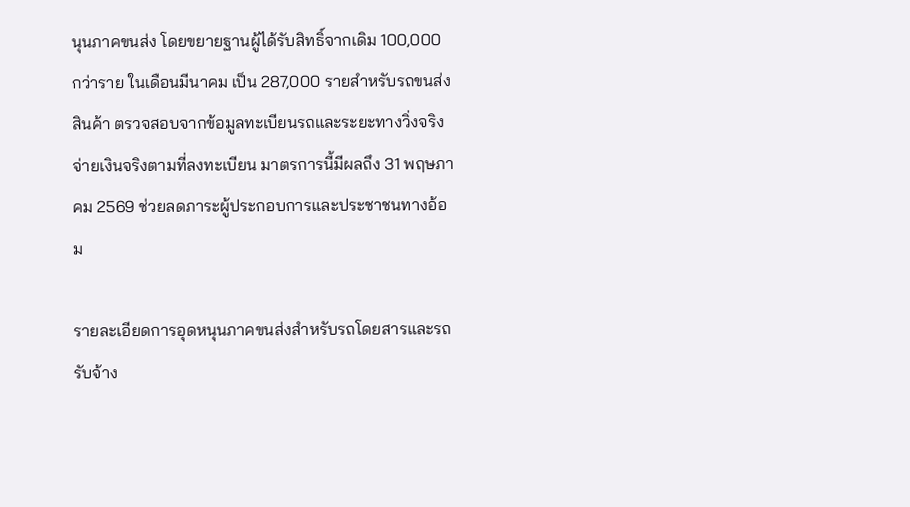นุนภาคขนส่ง โดยขยายฐานผู้ได้รับสิทธิ์จากเดิม 100,000 กว่าราย ในเดือนมีนาคม เป็น 287,000 รายสำหรับรถขนส่งสินค้า ตรวจสอบจากข้อมูลทะเบียนรถและระยะทางวิ่งจริง จ่ายเงินจริงตามที่ลงทะเบียน มาตรการนี้มีผลถึง 31 พฤษภาคม 2569 ช่วยลดภาระผู้ประกอบการและประชาชนทางอ้อม

รายละเอียดการอุดหนุนภาคขนส่งสำหรับรถโดยสารและรถรับจ้าง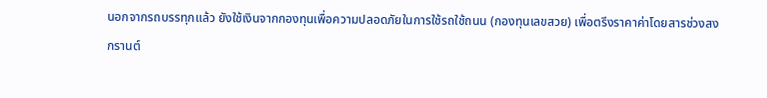นอกจากรถบรรทุกแล้ว ยังใช้เงินจากกองทุนเพื่อความปลอดภัยในการใช้รถใช้ถนน (กองทุนเลขสวย) เพื่อตรึงราคาค่าโดยสารช่วงสงกรานต์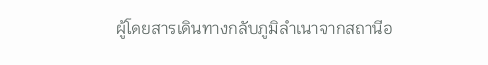ผู้โดยสารเดินทางกลับภูมิลำเนาจากสถานีอ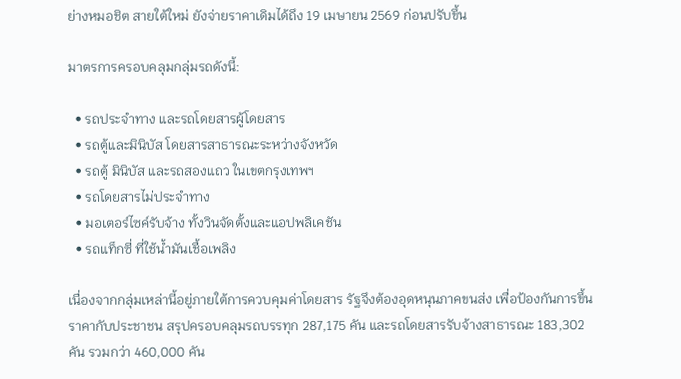ย่างหมอชิต สายใต้ใหม่ ยังจ่ายราคาเดิมได้ถึง 19 เมษายน 2569 ก่อนปรับขึ้น

มาตรการครอบคลุมกลุ่มรถดังนี้:

  • รถประจำทาง และรถโดยสารผู้โดยสาร
  • รถตู้และมินิบัส โดยสารสาธารณะระหว่างจังหวัด
  • รถตู้ มินิบัส และรถสองแถว ในเขตกรุงเทพฯ
  • รถโดยสารไม่ประจำทาง
  • มอเตอร์ไซค์รับจ้าง ทั้งวินจัดตั้งและแอปพลิเคชัน
  • รถแท็กซี่ ที่ใช้น้ำมันเชื้อเพลิง

เนื่องจากกลุ่มเหล่านี้อยู่ภายใต้การควบคุมค่าโดยสาร รัฐจึงต้องอุดหนุนภาคขนส่ง เพื่อป้องกันการขึ้นราคากับประชาชน สรุปครอบคลุมรถบรรทุก 287,175 คัน และรถโดยสารรับจ้างสาธารณะ 183,302 คัน รวมกว่า 460,000 คัน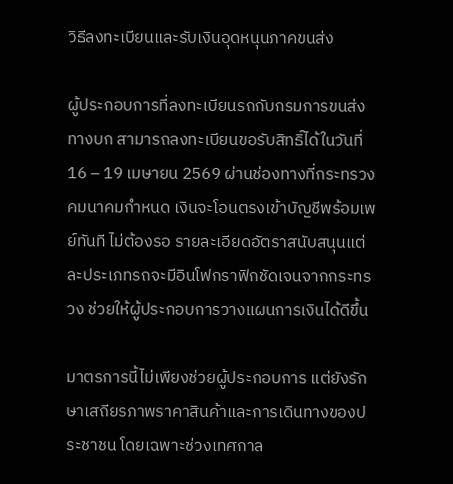วิธีลงทะเบียนและรับเงินอุดหนุนภาคขนส่ง

ผู้ประกอบการที่ลงทะเบียนรถกับกรมการขนส่งทางบก สามารถลงทะเบียนขอรับสิทธิ์ได้ในวันที่16 – 19 เมษายน 2569 ผ่านช่องทางที่กระทรวงคมนาคมกำหนด เงินจะโอนตรงเข้าบัญชีพร้อมเพย์ทันที ไม่ต้องรอ รายละเอียดอัตราสนับสนุนแต่ละประเภทรถจะมีอินโฟกราฟิกชัดเจนจากกระทรวง ช่วยให้ผู้ประกอบการวางแผนการเงินได้ดีขึ้น

มาตรการนี้ไม่เพียงช่วยผู้ประกอบการ แต่ยังรักษาเสถียรภาพราคาสินค้าและการเดินทางของประชาชน โดยเฉพาะช่วงเทศกาล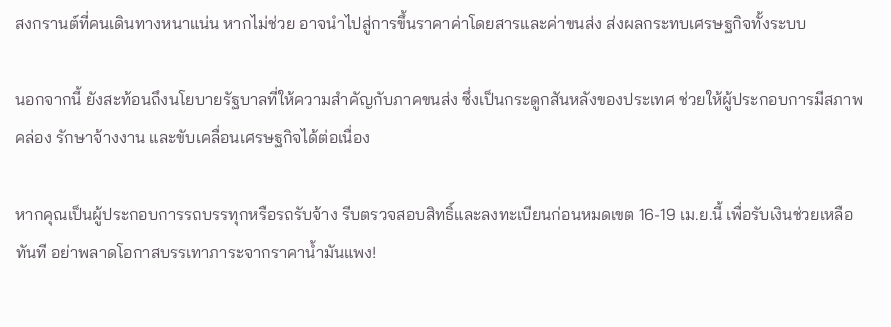สงกรานต์ที่คนเดินทางหนาแน่น หากไม่ช่วย อาจนำไปสู่การขึ้นราคาค่าโดยสารและค่าขนส่ง ส่งผลกระทบเศรษฐกิจทั้งระบบ

นอกจากนี้ ยังสะท้อนถึงนโยบายรัฐบาลที่ให้ความสำคัญกับภาคขนส่ง ซึ่งเป็นกระดูกสันหลังของประเทศ ช่วยให้ผู้ประกอบการมีสภาพคล่อง รักษาจ้างงาน และขับเคลื่อนเศรษฐกิจได้ต่อเนื่อง

หากคุณเป็นผู้ประกอบการรถบรรทุกหรือรถรับจ้าง รีบตรวจสอบสิทธิ์และลงทะเบียนก่อนหมดเขต 16-19 เม.ย.นี้ เพื่อรับเงินช่วยเหลือทันที อย่าพลาดโอกาสบรรเทาภาระจากราคาน้ำมันแพง!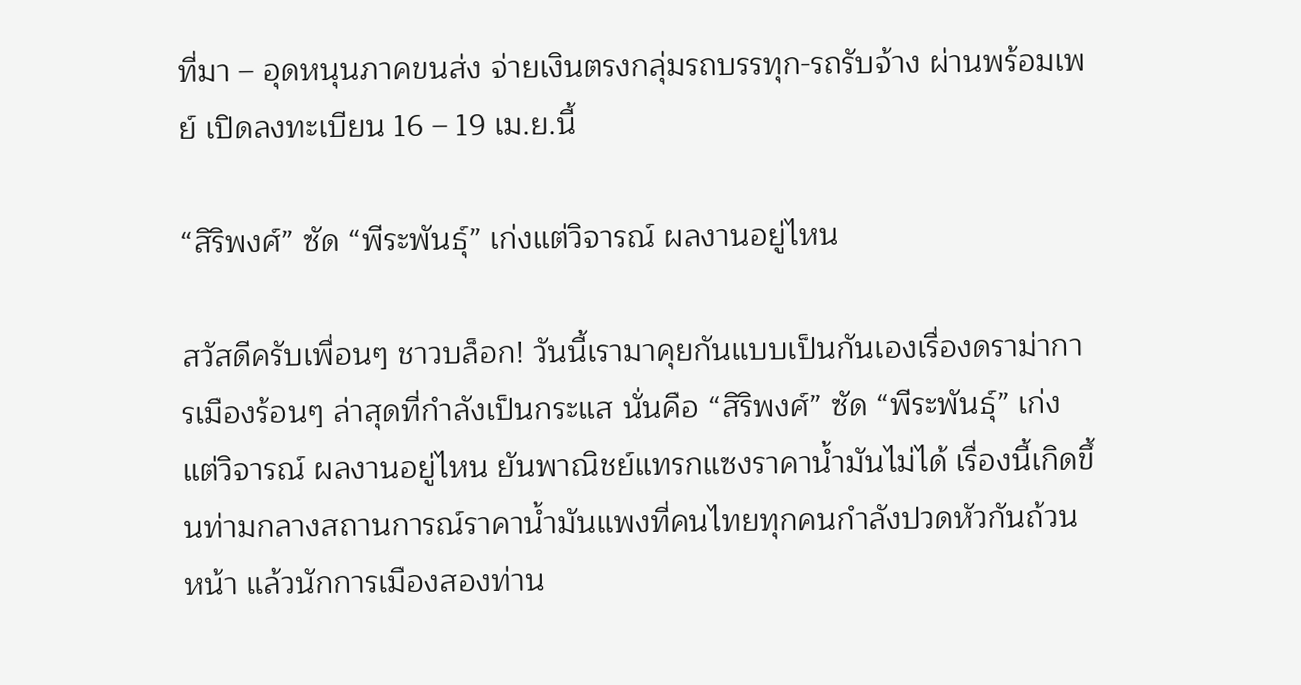ที่มา – อุดหนุนภาคขนส่ง จ่ายเงินตรงกลุ่มรถบรรทุก-รถรับจ้าง ผ่านพร้อมเพย์ เปิดลงทะเบียน 16 – 19 เม.ย.นี้

“สิริพงศ์” ซัด “พีระพันธุ์” เก่งแต่วิจารณ์ ผลงานอยู่ไหน

สวัสดีครับเพื่อนๆ ชาวบล็อก! วันนี้เรามาคุยกันแบบเป็นกันเองเรื่องดราม่าการเมืองร้อนๆ ล่าสุดที่กำลังเป็นกระแส นั่นคือ “สิริพงศ์” ซัด “พีระพันธุ์” เก่งแต่วิจารณ์ ผลงานอยู่ไหน ยันพาณิชย์แทรกแซงราคาน้ำมันไม่ได้ เรื่องนี้เกิดขึ้นท่ามกลางสถานการณ์ราคาน้ำมันแพงที่คนไทยทุกคนกำลังปวดหัวกันถ้วนหน้า แล้วนักการเมืองสองท่าน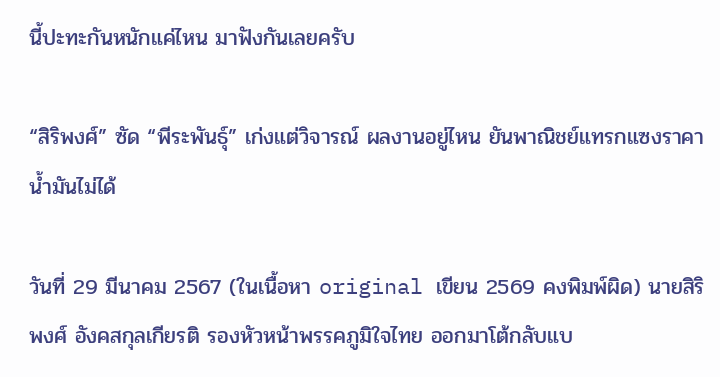นี้ปะทะกันหนักแค่ไหน มาฟังกันเลยครับ

“สิริพงศ์” ซัด “พีระพันธุ์” เก่งแต่วิจารณ์ ผลงานอยู่ไหน ยันพาณิชย์แทรกแซงราคาน้ำมันไม่ได้

วันที่ 29 มีนาคม 2567 (ในเนื้อหา original เขียน 2569 คงพิมพ์ผิด) นายสิริพงศ์ อังคสกุลเกียรติ รองหัวหน้าพรรคภูมิใจไทย ออกมาโต้กลับแบ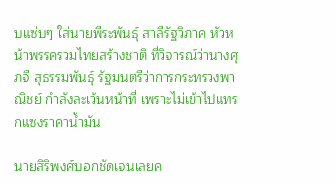บแซ่บๆ ใส่นายพีระพันธุ์ สาลีรัฐวิภาค หัวหน้าพรรครวมไทยสร้างชาติ ที่วิจารณ์ว่านางศุภจี สุธรรมพันธุ์ รัฐมนตรีว่าการกระทรวงพาณิชย์ กำลังละเว้นหน้าที่ เพราะไม่เข้าไปแทรกแซงราคาน้ำมัน

นายสิริพงศ์บอกชัดเจนเลยค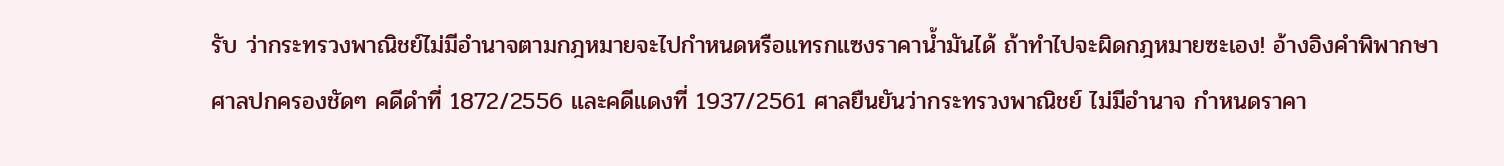รับ ว่ากระทรวงพาณิชย์ไม่มีอำนาจตามกฎหมายจะไปกำหนดหรือแทรกแซงราคาน้ำมันได้ ถ้าทำไปจะผิดกฎหมายซะเอง! อ้างอิงคำพิพากษาศาลปกครองชัดๆ คดีดำที่ 1872/2556 และคดีแดงที่ 1937/2561 ศาลยืนยันว่ากระทรวงพาณิชย์ ไม่มีอำนาจ กำหนดราคา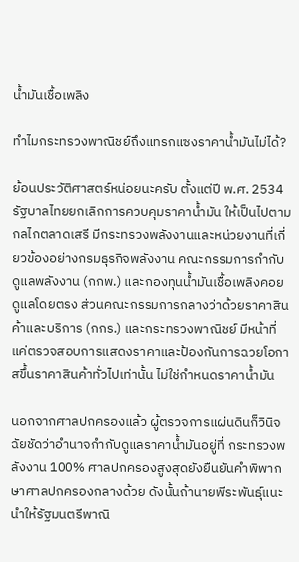น้ำมันเชื้อเพลิง

ทำไมกระทรวงพาณิชย์ถึงแทรกแซงราคาน้ำมันไม่ได้?

ย้อนประวัติศาสตร์หน่อยนะครับ ตั้งแต่ปี พ.ศ. 2534 รัฐบาลไทยยกเลิกการควบคุมราคาน้ำมัน ให้เป็นไปตามกลไกตลาดเสรี มีกระทรวงพลังงานและหน่วยงานที่เกี่ยวข้องอย่างกรมธุรกิจพลังงาน คณะกรรมการกำกับดูแลพลังงาน (กกพ.) และกองทุนน้ำมันเชื้อเพลิงคอยดูแลโดยตรง ส่วนคณะกรรมการกลางว่าด้วยราคาสินค้าและบริการ (กกร.) และกระทรวงพาณิชย์ มีหน้าที่แค่ตรวจสอบการแสดงราคาและป้องกันการฉวยโอกาสขึ้นราคาสินค้าทั่วไปเท่านั้น ไม่ใช่กำหนดราคาน้ำมัน

นอกจากศาลปกครองแล้ว ผู้ตรวจการแผ่นดินก็วินิจฉัยชัดว่าอำนาจกำกับดูแลราคาน้ำมันอยู่ที่ กระทรวงพลังงาน 100% ศาลปกครองสูงสุดยังยืนยันคำพิพากษาศาลปกครองกลางด้วย ดังนั้นถ้านายพีระพันธุ์แนะนำให้รัฐมนตรีพาณิ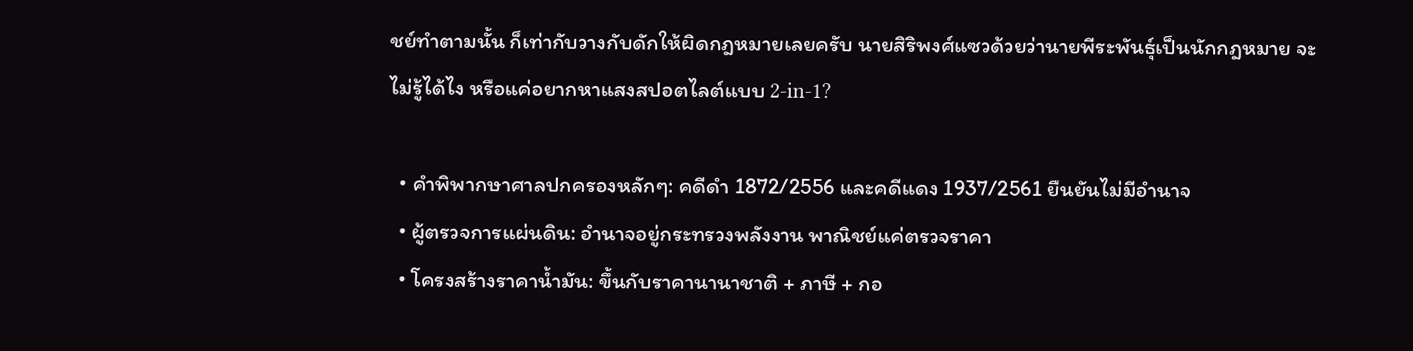ชย์ทำตามนั้น ก็เท่ากับวางกับดักให้ผิดกฎหมายเลยครับ นายสิริพงศ์แซวด้วยว่านายพีระพันธุ์เป็นนักกฎหมาย จะไม่รู้ได้ไง หรือแค่อยากหาแสงสปอตไลต์แบบ 2-in-1?

  • คำพิพากษาศาลปกครองหลักๆ: คดีดำ 1872/2556 และคดีแดง 1937/2561 ยืนยันไม่มีอำนาจ
  • ผู้ตรวจการแผ่นดิน: อำนาจอยู่กระทรวงพลังงาน พาณิชย์แค่ตรวจราคา
  • โครงสร้างราคาน้ำมัน: ขึ้นกับราคานานาชาติ + ภาษี + กอ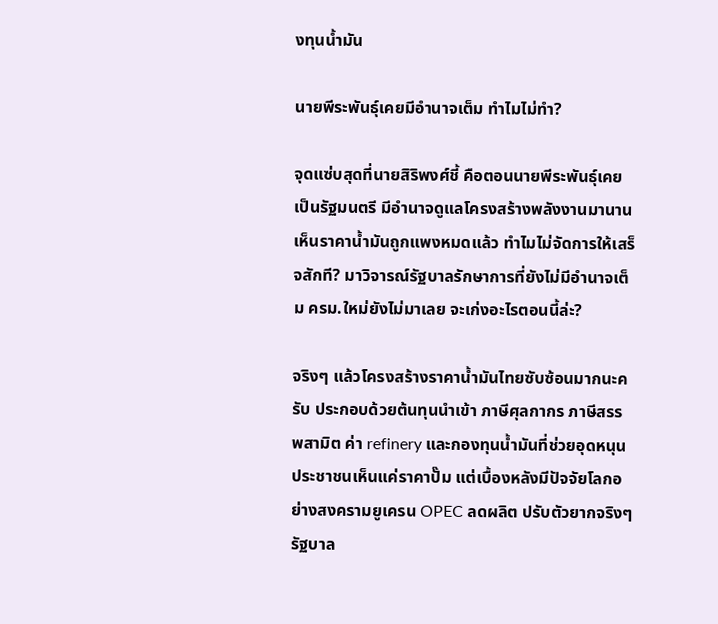งทุนน้ำมัน

นายพีระพันธุ์เคยมีอำนาจเต็ม ทำไมไม่ทำ?

จุดแซ่บสุดที่นายสิริพงศ์ชี้ คือตอนนายพีระพันธุ์เคยเป็นรัฐมนตรี มีอำนาจดูแลโครงสร้างพลังงานมานาน เห็นราคาน้ำมันถูกแพงหมดแล้ว ทำไมไม่จัดการให้เสร็จสักที? มาวิจารณ์รัฐบาลรักษาการที่ยังไม่มีอำนาจเต็ม ครม.ใหม่ยังไม่มาเลย จะเก่งอะไรตอนนี้ล่ะ?

จริงๆ แล้วโครงสร้างราคาน้ำมันไทยซับซ้อนมากนะครับ ประกอบด้วยต้นทุนนำเข้า ภาษีศุลกากร ภาษีสรรพสามิต ค่า refinery และกองทุนน้ำมันที่ช่วยอุดหนุน ประชาชนเห็นแค่ราคาปั๊ม แต่เบื้องหลังมีปัจจัยโลกอย่างสงครามยูเครน OPEC ลดผลิต ปรับตัวยากจริงๆ รัฐบาล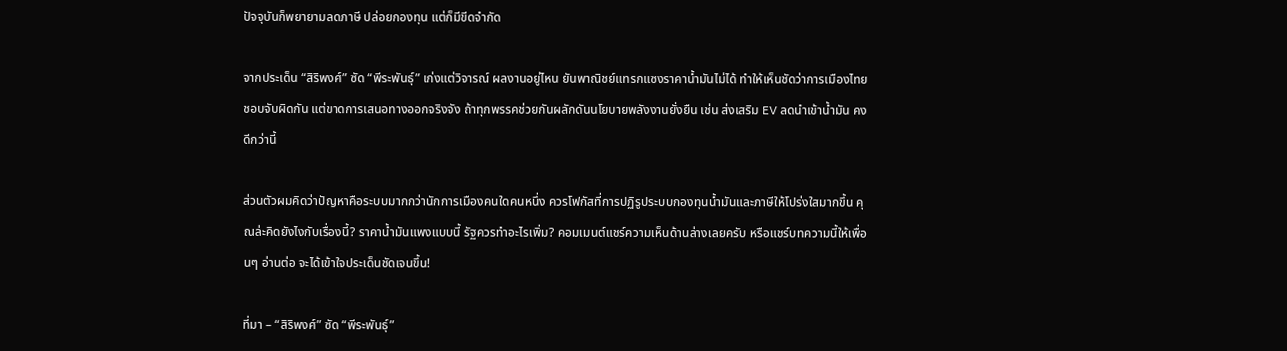ปัจจุบันก็พยายามลดภาษี ปล่อยกองทุน แต่ก็มีขีดจำกัด

จากประเด็น “สิริพงศ์” ซัด “พีระพันธุ์” เก่งแต่วิจารณ์ ผลงานอยู่ไหน ยันพาณิชย์แทรกแซงราคาน้ำมันไม่ได้ ทำให้เห็นชัดว่าการเมืองไทยชอบจับผิดกัน แต่ขาดการเสนอทางออกจริงจัง ถ้าทุกพรรคช่วยกันผลักดันนโยบายพลังงานยั่งยืน เช่น ส่งเสริม EV ลดนำเข้าน้ำมัน คงดีกว่านี้

ส่วนตัวผมคิดว่าปัญหาคือระบบมากกว่านักการเมืองคนใดคนหนึ่ง ควรโฟกัสที่การปฏิรูประบบกองทุนน้ำมันและภาษีให้โปร่งใสมากขึ้น คุณล่ะคิดยังไงกับเรื่องนี้? ราคาน้ำมันแพงแบบนี้ รัฐควรทำอะไรเพิ่ม? คอมเมนต์แชร์ความเห็นด้านล่างเลยครับ หรือแชร์บทความนี้ให้เพื่อนๆ อ่านต่อ จะได้เข้าใจประเด็นชัดเจนขึ้น!

ที่มา – “สิริพงศ์” ซัด “พีระพันธุ์”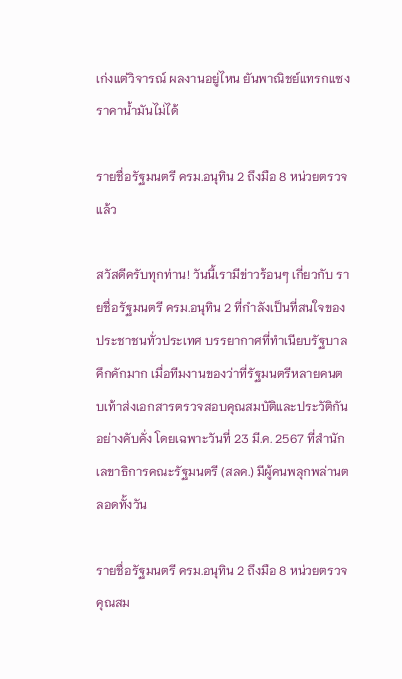เก่งแต่วิจารณ์ ผลงานอยู่ไหน ยันพาณิชย์แทรกแซงราคาน้ำมันไม่ได้

รายชื่อรัฐมนตรี ครม.อนุทิน 2 ถึงมือ 8 หน่วยตรวจแล้ว

สวัสดีครับทุกท่าน! วันนี้เรามีข่าวร้อนๆ เกี่ยวกับ รายชื่อรัฐมนตรี ครม.อนุทิน 2 ที่กำลังเป็นที่สนใจของประชาชนทั่วประเทศ บรรยากาศที่ทำเนียบรัฐบาลคึกคักมาก เมื่อทีมงานของว่าที่รัฐมนตรีหลายคนตบเท้าส่งเอกสารตรวจสอบคุณสมบัติและประวัติกันอย่างคับคั่ง โดยเฉพาะวันที่ 23 มี.ค. 2567 ที่สำนักเลขาธิการคณะรัฐมนตรี (สลค.) มีผู้คนพลุกพล่านตลอดทั้งวัน

รายชื่อรัฐมนตรี ครม.อนุทิน 2 ถึงมือ 8 หน่วยตรวจคุณสม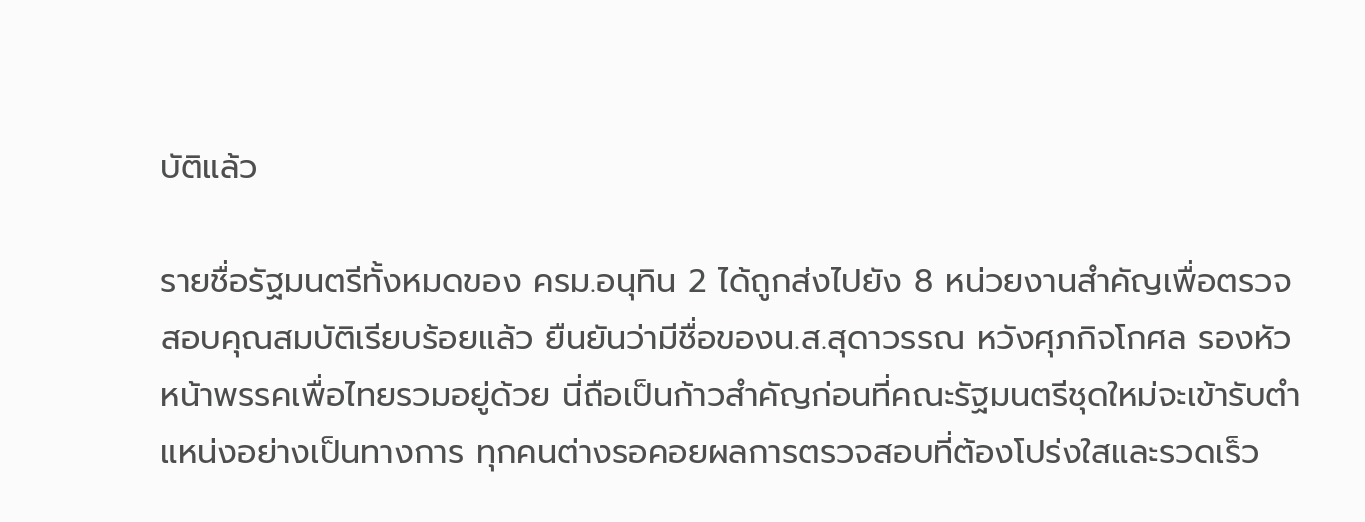บัติแล้ว

รายชื่อรัฐมนตรีทั้งหมดของ ครม.อนุทิน 2 ได้ถูกส่งไปยัง 8 หน่วยงานสำคัญเพื่อตรวจสอบคุณสมบัติเรียบร้อยแล้ว ยืนยันว่ามีชื่อของน.ส.สุดาวรรณ หวังศุภกิจโกศล รองหัวหน้าพรรคเพื่อไทยรวมอยู่ด้วย นี่ถือเป็นก้าวสำคัญก่อนที่คณะรัฐมนตรีชุดใหม่จะเข้ารับตำแหน่งอย่างเป็นทางการ ทุกคนต่างรอคอยผลการตรวจสอบที่ต้องโปร่งใสและรวดเร็ว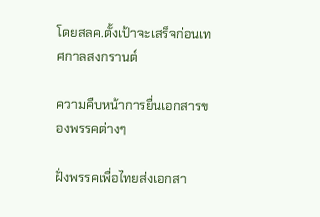โดยสลค.ตั้งเป้าจะเสร็จก่อนเทศกาลสงกรานต์

ความคืบหน้าการยื่นเอกสารของพรรคต่างๆ

ฝั่งพรรคเพื่อไทยส่งเอกสา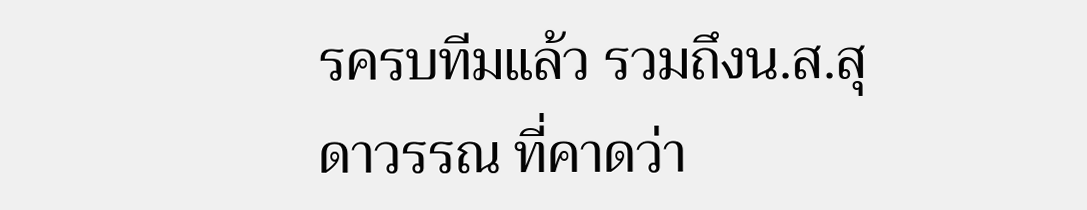รครบทีมแล้ว รวมถึงน.ส.สุดาวรรณ ที่คาดว่า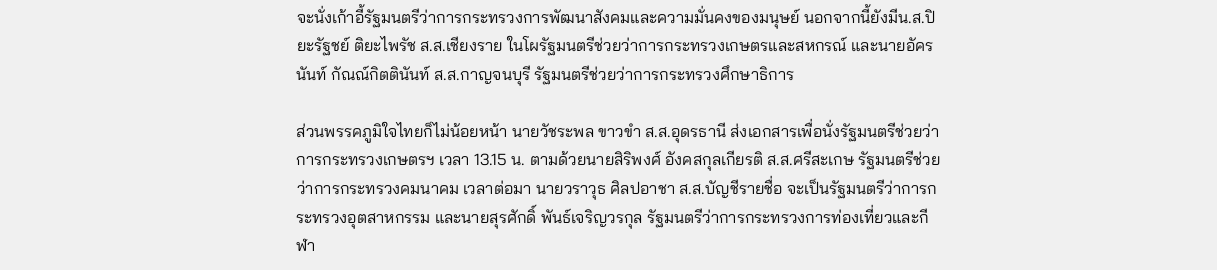จะนั่งเก้าอี้รัฐมนตรีว่าการกระทรวงการพัฒนาสังคมและความมั่นคงของมนุษย์ นอกจากนี้ยังมีน.ส.ปิยะรัฐชย์ ติยะไพรัช ส.ส.เชียงราย ในโผรัฐมนตรีช่วยว่าการกระทรวงเกษตรและสหกรณ์ และนายอัครนันท์ กัณณ์กิตตินันท์ ส.ส.กาญจนบุรี รัฐมนตรีช่วยว่าการกระทรวงศึกษาธิการ

ส่วนพรรคภูมิใจไทยก็ไม่น้อยหน้า นายวัชระพล ขาวขำ ส.ส.อุดรธานี ส่งเอกสารเพื่อนั่งรัฐมนตรีช่วยว่าการกระทรวงเกษตรฯ เวลา 13.15 น. ตามด้วยนายสิริพงศ์ อังคสกุลเกียรติ ส.ส.ศรีสะเกษ รัฐมนตรีช่วยว่าการกระทรวงคมนาคม เวลาต่อมา นายวราวุธ ศิลปอาชา ส.ส.บัญชีรายชื่อ จะเป็นรัฐมนตรีว่าการกระทรวงอุตสาหกรรม และนายสุรศักดิ์ พันธ์เจริญวรกุล รัฐมนตรีว่าการกระทรวงการท่องเที่ยวและกีฬา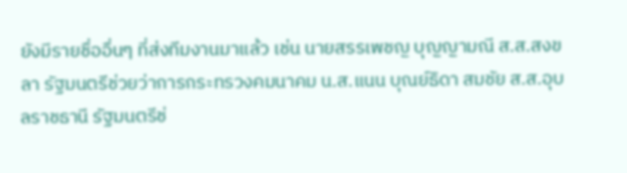ยังมีรายชื่ออื่นๆ ที่ส่งทีมงานมาแล้ว เช่น นายสรรเพชญ บุญญามณี ส.ส.สงขลา รัฐมนตรีช่วยว่าการกระทรวงคมนาคม น.ส.แนน บุณย์ธิดา สมชัย ส.ส.อุบลราชธานี รัฐมนตรีช่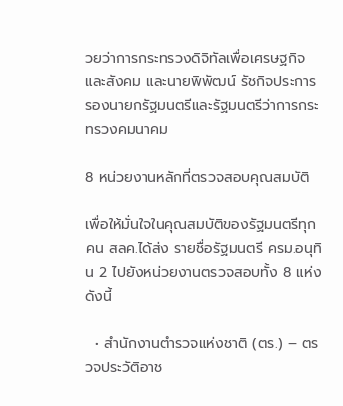วยว่าการกระทรวงดิจิทัลเพื่อเศรษฐกิจและสังคม และนายพิพัฒน์ รัชกิจประการ รองนายกรัฐมนตรีและรัฐมนตรีว่าการกระทรวงคมนาคม

8 หน่วยงานหลักที่ตรวจสอบคุณสมบัติ

เพื่อให้มั่นใจในคุณสมบัติของรัฐมนตรีทุกคน สลค.ได้ส่ง รายชื่อรัฐมนตรี ครม.อนุทิน 2 ไปยังหน่วยงานตรวจสอบทั้ง 8 แห่ง ดังนี้

  • สำนักงานตำรวจแห่งชาติ (ตร.) – ตรวจประวัติอาช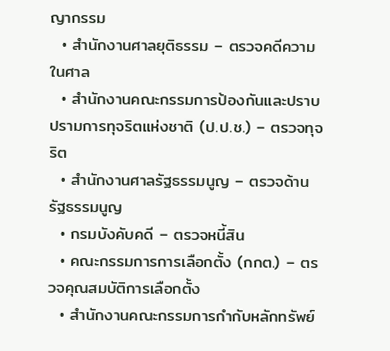ญากรรม
  • สำนักงานศาลยุติธรรม – ตรวจคดีความในศาล
  • สำนักงานคณะกรรมการป้องกันและปราบปรามการทุจริตแห่งชาติ (ป.ป.ช.) – ตรวจทุจริต
  • สำนักงานศาลรัฐธรรมนูญ – ตรวจด้านรัฐธรรมนูญ
  • กรมบังคับคดี – ตรวจหนี้สิน
  • คณะกรรมการการเลือกตั้ง (กกต.) – ตรวจคุณสมบัติการเลือกตั้ง
  • สำนักงานคณะกรรมการกำกับหลักทรัพย์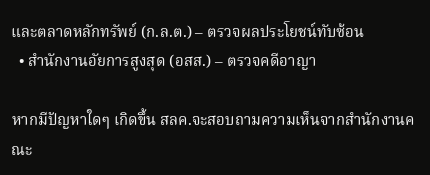และตลาดหลักทรัพย์ (ก.ล.ต.) – ตรวจผลประโยชน์ทับซ้อน
  • สำนักงานอัยการสูงสุด (อสส.) – ตรวจคดีอาญา

หากมีปัญหาใดๆ เกิดขึ้น สลค.จะสอบถามความเห็นจากสำนักงานคณะ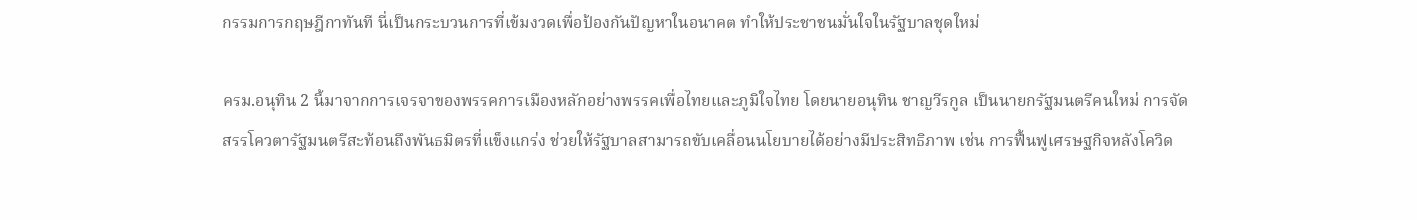กรรมการกฤษฎีกาทันที นี่เป็นกระบวนการที่เข้มงวดเพื่อป้องกันปัญหาในอนาคต ทำให้ประชาชนมั่นใจในรัฐบาลชุดใหม่

ครม.อนุทิน 2 นี้มาจากการเจรจาของพรรคการเมืองหลักอย่างพรรคเพื่อไทยและภูมิใจไทย โดยนายอนุทิน ชาญวีรกูล เป็นนายกรัฐมนตรีคนใหม่ การจัดสรรโควตารัฐมนตรีสะท้อนถึงพันธมิตรที่แข็งแกร่ง ช่วยให้รัฐบาลสามารถขับเคลื่อนนโยบายได้อย่างมีประสิทธิภาพ เช่น การฟื้นฟูเศรษฐกิจหลังโควิด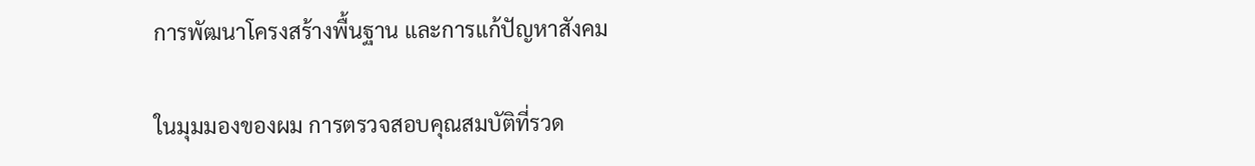การพัฒนาโครงสร้างพื้นฐาน และการแก้ปัญหาสังคม

ในมุมมองของผม การตรวจสอบคุณสมบัติที่รวด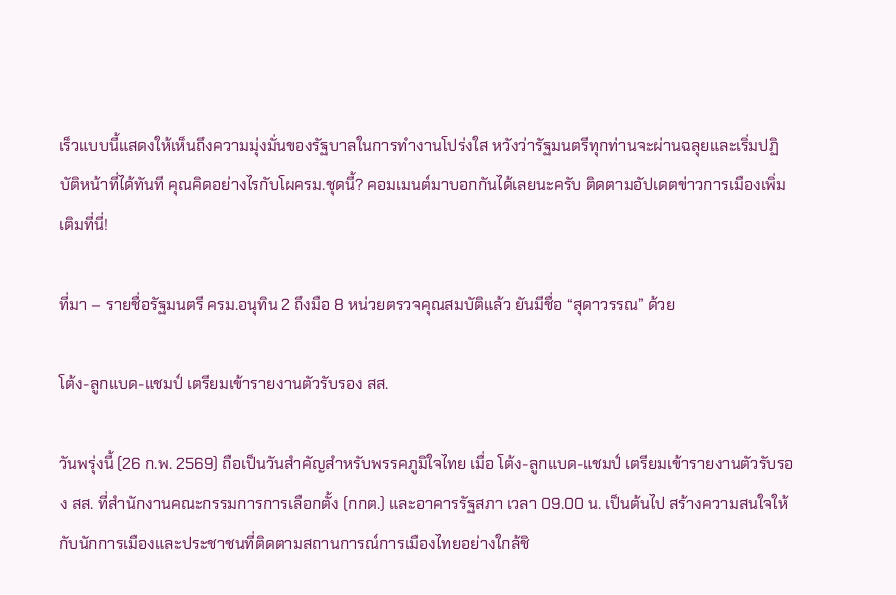เร็วแบบนี้แสดงให้เห็นถึงความมุ่งมั่นของรัฐบาลในการทำงานโปร่งใส หวังว่ารัฐมนตรีทุกท่านจะผ่านฉลุยและเริ่มปฏิบัติหน้าที่ได้ทันที คุณคิดอย่างไรกับโผครม.ชุดนี้? คอมเมนต์มาบอกกันได้เลยนะครับ ติดตามอัปเดตข่าวการเมืองเพิ่มเติมที่นี่!

ที่มา – รายชื่อรัฐมนตรี ครม.อนุทิน 2 ถึงมือ 8 หน่วยตรวจคุณสมบัติแล้ว ยันมีชื่อ “สุดาวรรณ” ด้วย

โต้ง-ลูกแบด-แชมป์ เตรียมเข้ารายงานตัวรับรอง สส.

วันพรุ่งนี้ (26 ก.พ. 2569) ถือเป็นวันสำคัญสำหรับพรรคภูมิใจไทย เมื่อ โต้ง-ลูกแบด-แชมป์ เตรียมเข้ารายงานตัวรับรอง สส. ที่สำนักงานคณะกรรมการการเลือกตั้ง (กกต.) และอาคารรัฐสภา เวลา 09.00 น. เป็นต้นไป สร้างความสนใจให้กับนักการเมืองและประชาชนที่ติดตามสถานการณ์การเมืองไทยอย่างใกล้ชิ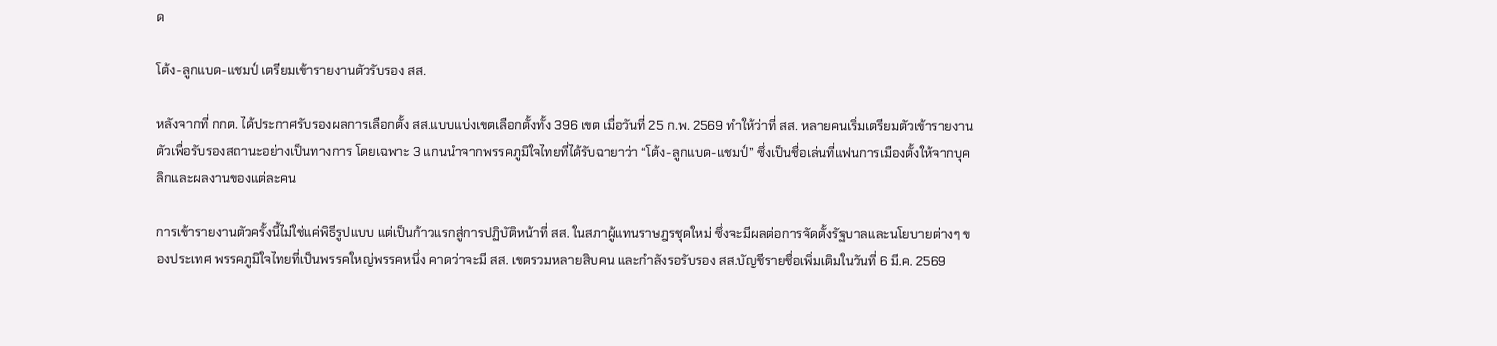ด

โต้ง-ลูกแบด-แชมป์ เตรียมเข้ารายงานตัวรับรอง สส.

หลังจากที่ กกต. ได้ประกาศรับรองผลการเลือกตั้ง สส.แบบแบ่งเขตเลือกตั้งทั้ง 396 เขต เมื่อวันที่ 25 ก.พ. 2569 ทำให้ว่าที่ สส. หลายคนเริ่มเตรียมตัวเข้ารายงานตัวเพื่อรับรองสถานะอย่างเป็นทางการ โดยเฉพาะ 3 แกนนำจากพรรคภูมิใจไทยที่ได้รับฉายาว่า “โต้ง-ลูกแบด-แชมป์” ซึ่งเป็นชื่อเล่นที่แฟนการเมืองตั้งให้จากบุคลิกและผลงานของแต่ละคน

การเข้ารายงานตัวครั้งนี้ไม่ใช่แค่พิธีรูปแบบ แต่เป็นก้าวแรกสู่การปฏิบัติหน้าที่ สส. ในสภาผู้แทนราษฎรชุดใหม่ ซึ่งจะมีผลต่อการจัดตั้งรัฐบาลและนโยบายต่างๆ ของประเทศ พรรคภูมิใจไทยที่เป็นพรรคใหญ่พรรคหนึ่ง คาดว่าจะมี สส. เขตรวมหลายสิบคน และกำลังรอรับรอง สส.บัญชีรายชื่อเพิ่มเติมในวันที่ 6 มี.ค. 2569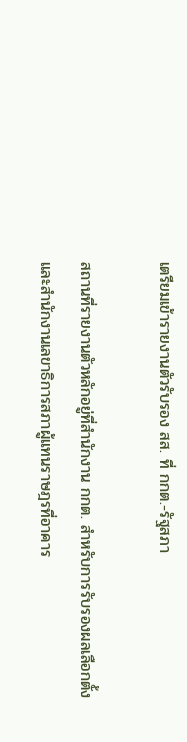เตรียมเข้ารายงานตัวรับรอง สส. ที่ กกต.-รัฐสภา

สถานที่รายงานตัวหลักอยู่ที่สำนักงาน กกต. สำหรับการรับรองผลเลือกตั้ง และสำนักงานเลขาธิการสภาผู้แทนราษฎรที่อาคาร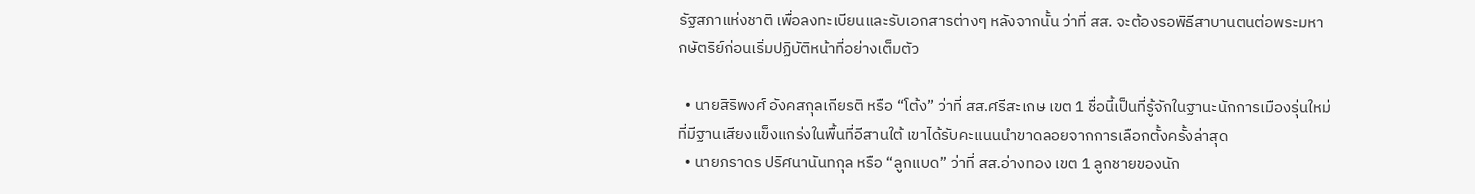รัฐสภาแห่งชาติ เพื่อลงทะเบียนและรับเอกสารต่างๆ หลังจากนั้น ว่าที่ สส. จะต้องรอพิธีสาบานตนต่อพระมหากษัตริย์ก่อนเริ่มปฏิบัติหน้าที่อย่างเต็มตัว

  • นายสิริพงศ์ อังคสกุลเกียรติ หรือ “โต้ง” ว่าที่ สส.ศรีสะเกษ เขต 1 ชื่อนี้เป็นที่รู้จักในฐานะนักการเมืองรุ่นใหม่ที่มีฐานเสียงแข็งแกร่งในพื้นที่อีสานใต้ เขาได้รับคะแนนนำขาดลอยจากการเลือกตั้งครั้งล่าสุด
  • นายภราดร ปริศนานันทกุล หรือ “ลูกแบด” ว่าที่ สส.อ่างทอง เขต 1 ลูกชายของนัก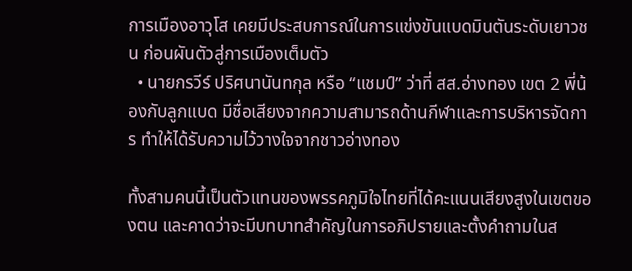การเมืองอาวุโส เคยมีประสบการณ์ในการแข่งขันแบดมินตันระดับเยาวชน ก่อนผันตัวสู่การเมืองเต็มตัว
  • นายกรวีร์ ปริศนานันทกุล หรือ “แชมป์” ว่าที่ สส.อ่างทอง เขต 2 พี่น้องกับลูกแบด มีชื่อเสียงจากความสามารถด้านกีฬาและการบริหารจัดการ ทำให้ได้รับความไว้วางใจจากชาวอ่างทอง

ทั้งสามคนนี้เป็นตัวแทนของพรรคภูมิใจไทยที่ได้คะแนนเสียงสูงในเขตของตน และคาดว่าจะมีบทบาทสำคัญในการอภิปรายและตั้งคำถามในส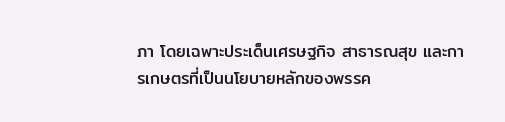ภา โดยเฉพาะประเด็นเศรษฐกิจ สาธารณสุข และการเกษตรที่เป็นนโยบายหลักของพรรค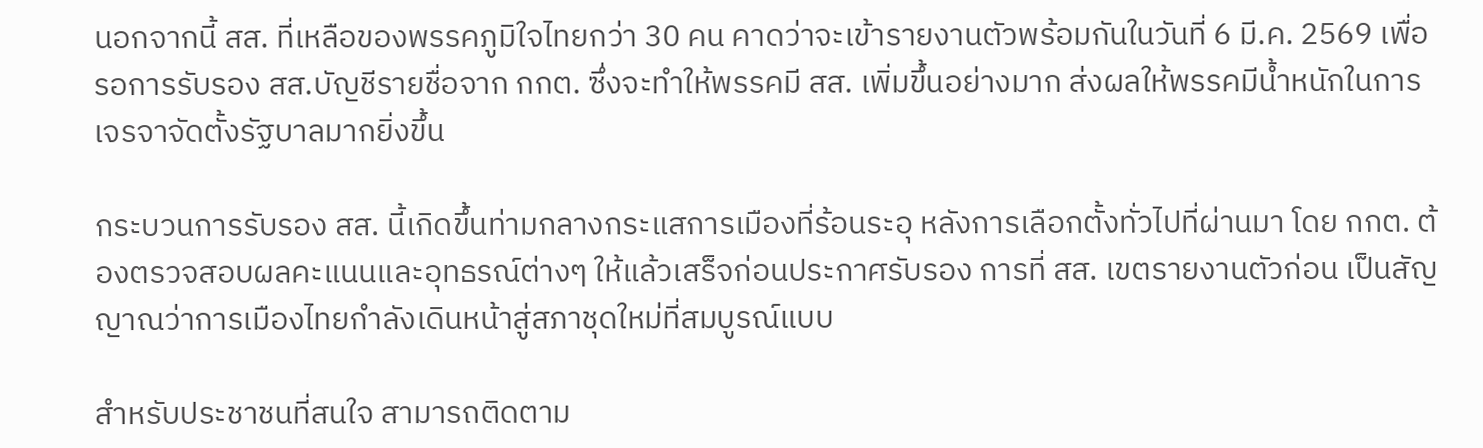นอกจากนี้ สส. ที่เหลือของพรรคภูมิใจไทยกว่า 30 คน คาดว่าจะเข้ารายงานตัวพร้อมกันในวันที่ 6 มี.ค. 2569 เพื่อรอการรับรอง สส.บัญชีรายชื่อจาก กกต. ซึ่งจะทำให้พรรคมี สส. เพิ่มขึ้นอย่างมาก ส่งผลให้พรรคมีน้ำหนักในการเจรจาจัดตั้งรัฐบาลมากยิ่งขึ้น

กระบวนการรับรอง สส. นี้เกิดขึ้นท่ามกลางกระแสการเมืองที่ร้อนระอุ หลังการเลือกตั้งทั่วไปที่ผ่านมา โดย กกต. ต้องตรวจสอบผลคะแนนและอุทธรณ์ต่างๆ ให้แล้วเสร็จก่อนประกาศรับรอง การที่ สส. เขตรายงานตัวก่อน เป็นสัญญาณว่าการเมืองไทยกำลังเดินหน้าสู่สภาชุดใหม่ที่สมบูรณ์แบบ

สำหรับประชาชนที่สนใจ สามารถติดตาม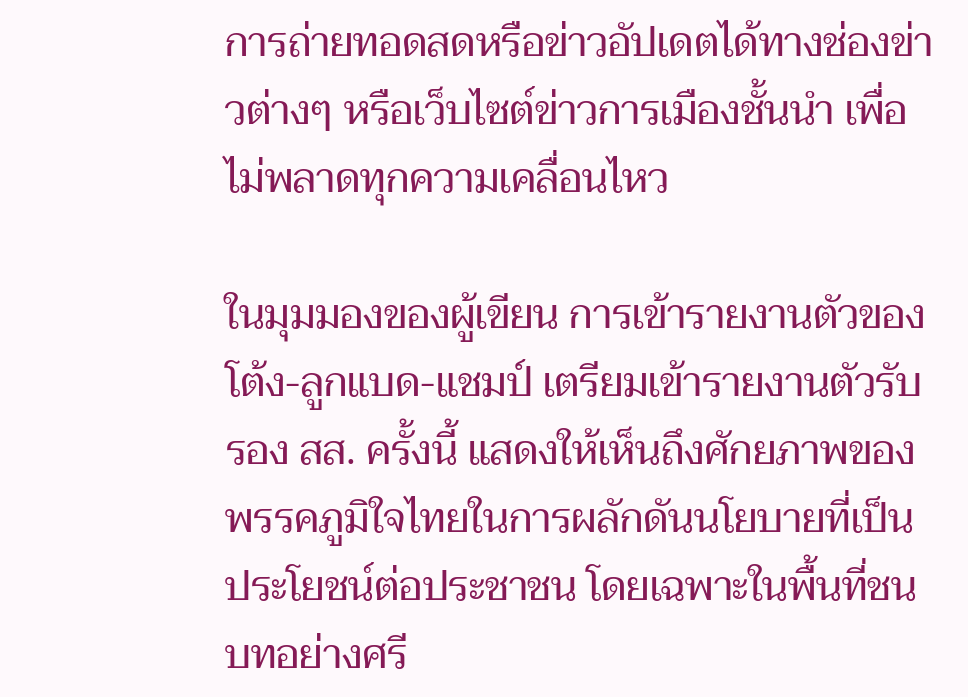การถ่ายทอดสดหรือข่าวอัปเดตได้ทางช่องข่าวต่างๆ หรือเว็บไซต์ข่าวการเมืองชั้นนำ เพื่อไม่พลาดทุกความเคลื่อนไหว

ในมุมมองของผู้เขียน การเข้ารายงานตัวของ โต้ง-ลูกแบด-แชมป์ เตรียมเข้ารายงานตัวรับรอง สส. ครั้งนี้ แสดงให้เห็นถึงศักยภาพของพรรคภูมิใจไทยในการผลักดันนโยบายที่เป็นประโยชน์ต่อประชาชน โดยเฉพาะในพื้นที่ชนบทอย่างศรี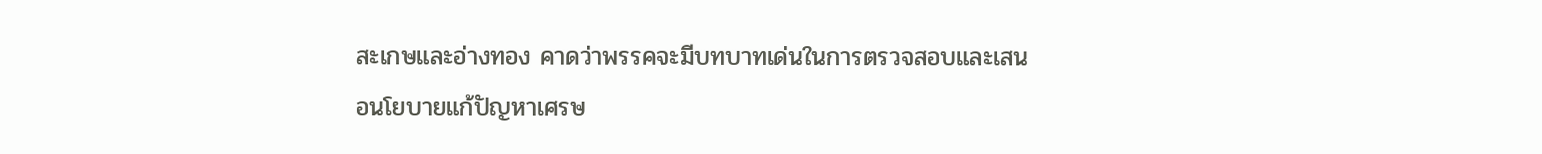สะเกษและอ่างทอง คาดว่าพรรคจะมีบทบาทเด่นในการตรวจสอบและเสนอนโยบายแก้ปัญหาเศรษ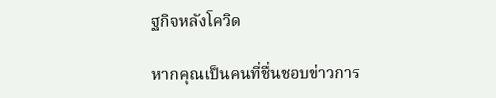ฐกิจหลังโควิด

หากคุณเป็นคนที่ชื่นชอบข่าวการ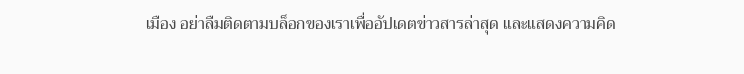เมือง อย่าลืมติดตามบล็อกของเราเพื่ออัปเดตข่าวสารล่าสุด และแสดงความคิด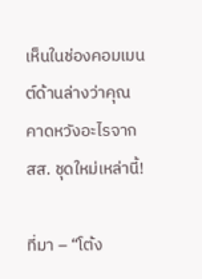เห็นในช่องคอมเมนต์ด้านล่างว่าคุณคาดหวังอะไรจาก สส. ชุดใหม่เหล่านี้!

ที่มา – “โต้ง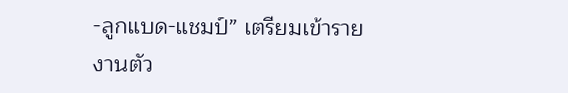-ลูกแบด-แชมป์” เตรียมเข้ารายงานตัว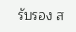รับรอง ส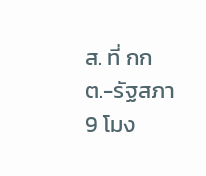ส. ที่ กกต.-รัฐสภา 9 โมง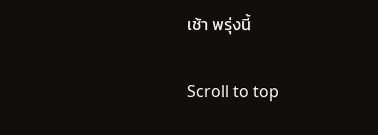เช้า พรุ่งนี้

Scroll to top